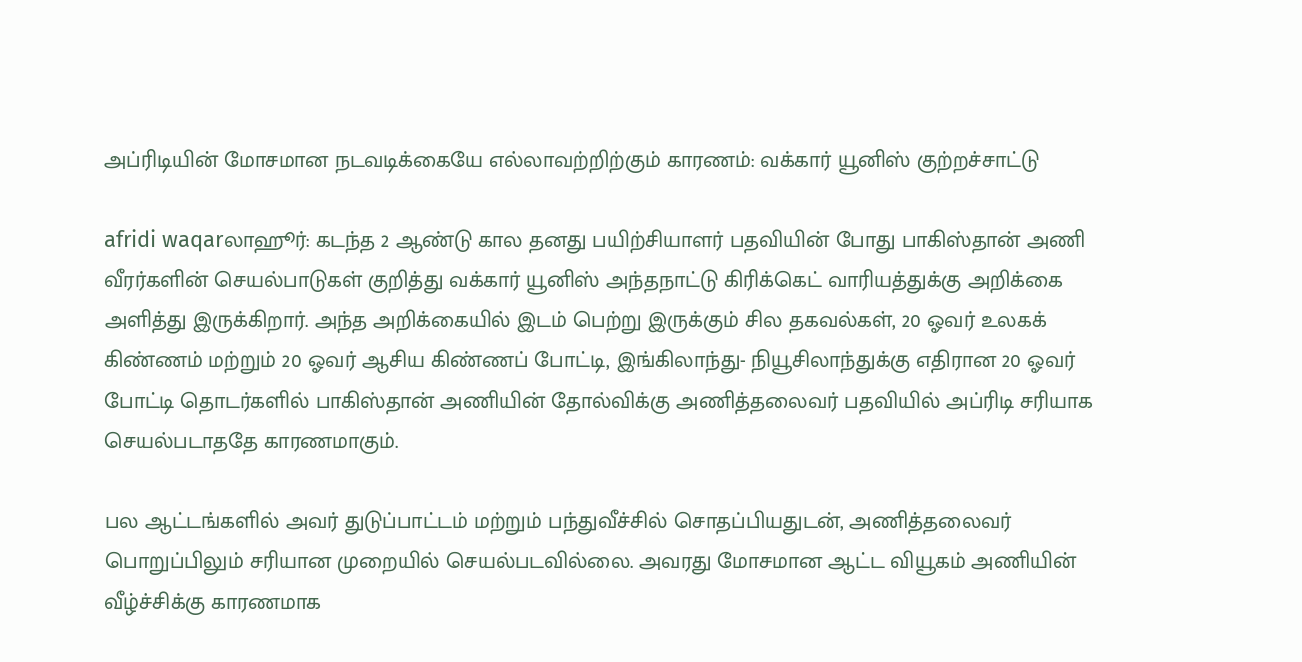அப்ரிடியின் மோசமான நடவடிக்கையே எல்லாவற்றிற்கும் காரணம்: வக்கார் யூனிஸ் குற்றச்சாட்டு

afridi waqarலாஹூர்: கடந்த 2 ஆண்டு கால தனது பயிற்சியாளர் பதவியின் போது பாகிஸ்தான் அணி வீரர்களின் செயல்பாடுகள் குறித்து வக்கார் யூனிஸ் அந்தநாட்டு கிரிக்கெட் வாரியத்துக்கு அறிக்கை அளித்து இருக்கிறார். அந்த அறிக்கையில் இடம் பெற்று இருக்கும் சில தகவல்கள், 20 ஓவர் உலகக் கிண்ணம் மற்றும் 20 ஓவர் ஆசிய கிண்ணப் போட்டி, இங்கிலாந்து- நியூசிலாந்துக்கு எதிரான 20 ஓவர் போட்டி தொடர்களில் பாகிஸ்தான் அணியின் தோல்விக்கு அணித்தலைவர் பதவியில் அப்ரிடி சரியாக செயல்படாததே காரணமாகும்.

பல ஆட்டங்களில் அவர் துடுப்பாட்டம் மற்றும் பந்துவீச்சில் சொதப்பியதுடன், அணித்தலைவர் பொறுப்பிலும் சரியான முறையில் செயல்படவில்லை. அவரது மோசமான ஆட்ட வியூகம் அணியின் வீழ்ச்சிக்கு காரணமாக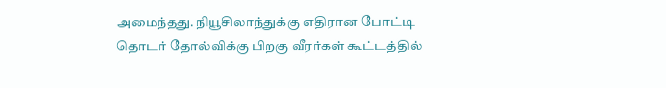அமைந்தது. நியூசிலாந்துக்கு எதிரான போட்டி தொடர் தோல்விக்கு பிறகு வீரர்கள் கூட்டத்தில்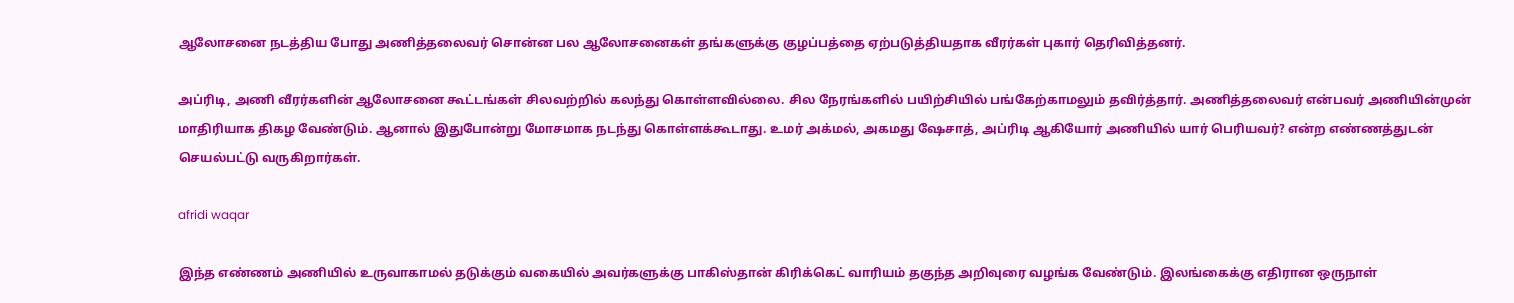ஆலோசனை நடத்திய போது அணித்தலைவர் சொன்ன பல ஆலோசனைகள் தங்களுக்கு குழப்பத்தை ஏற்படுத்தியதாக வீரர்கள் புகார் தெரிவித்தனர்.

அப்ரிடி, அணி வீரர்களின் ஆலோசனை கூட்டங்கள் சிலவற்றில் கலந்து கொள்ளவில்லை. சில நேரங்களில் பயிற்சியில் பங்கேற்காமலும் தவிர்த்தார். அணித்தலைவர் என்பவர் அணியின்முன் மாதிரியாக திகழ வேண்டும். ஆனால் இதுபோன்று மோசமாக நடந்து கொள்ளக்கூடாது. உமர் அக்மல், அகமது ஷேசாத், அப்ரிடி ஆகியோர் அணியில் யார் பெரியவர்? என்ற எண்ணத்துடன் செயல்பட்டு வருகிறார்கள்.

afridi waqar

இந்த எண்ணம் அணியில் உருவாகாமல் தடுக்கும் வகையில் அவர்களுக்கு பாகிஸ்தான் கிரிக்கெட் வாரியம் தகுந்த அறிவுரை வழங்க வேண்டும். இலங்கைக்கு எதிரான ஒருநாள்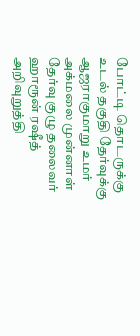போட்டி தொடருக்கு உடல் தகுதி தேர்வுக்கு ஆஜராகுமாறு உமர் அக்மலை முன்னாள் தேர்வு குழு தலைவர் ஹாரூன் ரஷீத் அறிவுறுத்தி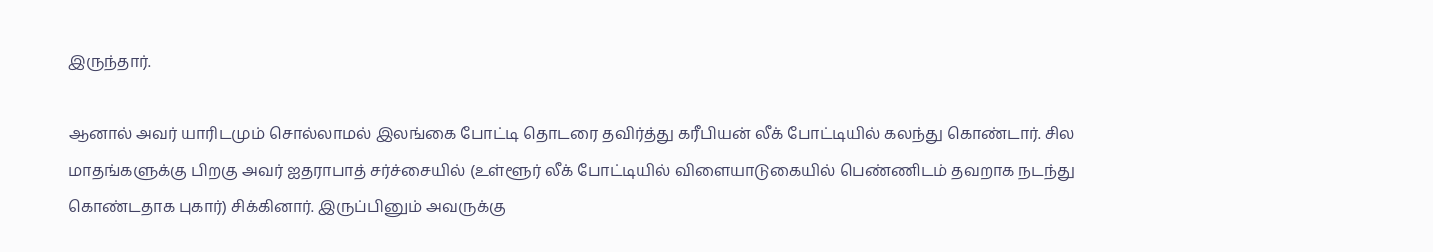இருந்தார்.

ஆனால் அவர் யாரிடமும் சொல்லாமல் இலங்கை போட்டி தொடரை தவிர்த்து கரீபியன் லீக் போட்டியில் கலந்து கொண்டார். சில மாதங்களுக்கு பிறகு அவர் ஐதராபாத் சர்ச்சையில் (உள்ளூர் லீக் போட்டியில் விளையாடுகையில் பெண்ணிடம் தவறாக நடந்து கொண்டதாக புகார்) சிக்கினார். இருப்பினும் அவருக்கு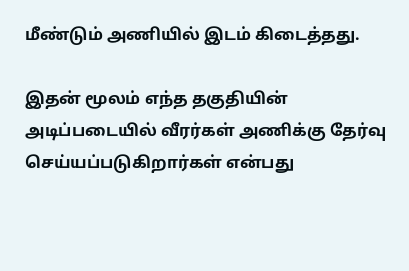மீண்டும் அணியில் இடம் கிடைத்தது.

இதன் மூலம் எந்த தகுதியின் அடிப்படையில் வீரர்கள் அணிக்கு தேர்வு செய்யப்படுகிறார்கள் என்பது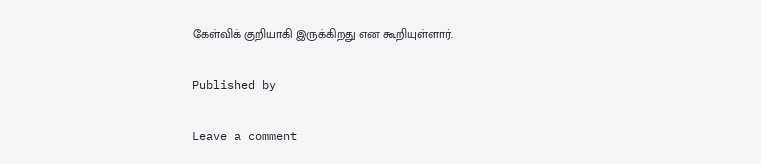கேள்விக் குறியாகி இருக்கிறது என கூறியுள்ளார்.

Published by

Leave a comment